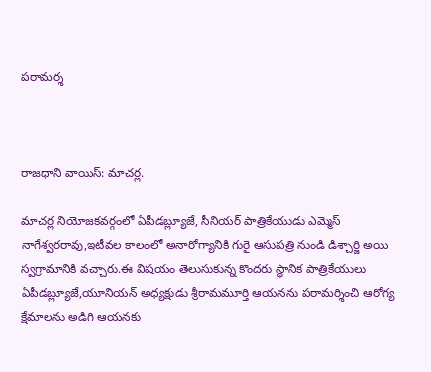పరామర్శ



రాజధాని వాయిస్: మాచర్ల.

మాచర్ల నియోజకవర్గంలో ఏపీడబ్ల్యూజే, సీనియర్ పాత్రికేయుడు ఎమ్మెస్ నాగేశ్వరరావు,ఇటీవల కాలంలో అనారోగ్యానికి గురై ఆసుపత్రి నుండి డిశ్చార్జి అయి స్వగ్రామానికి వచ్చారు.ఈ విషయం తెలుసుకున్న కొందరు స్థానిక పాత్రికేయులు ఏపీడబ్ల్యూజే,యూనియన్ అధ్యక్షుడు శ్రీరామమూర్తి ఆయనను పరామర్శించి ఆరోగ్య క్షేమాలను అడిగి ఆయనకు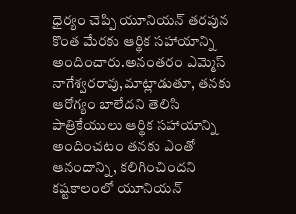ధైర్యం చెప్పి యూనియన్ తరపున కొంత మేరకు ఆర్థిక సహాయాన్ని అందించారు.అనంతరం ఎమ్మెస్ నాగేశ్వరరావు,మాట్లాడుతూ, తనకు ఆరోగ్యం బాలేదని తెలిసి పాత్రికేయులు ఆర్థిక సహాయాన్ని అందించటం తనకు ఎంతో ఆనందాన్ని, కలిగించిందని
కష్టకాలంలో యూనియన్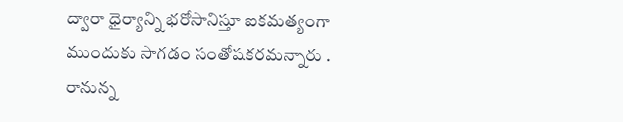ద్వారా ధైర్యాన్ని భరోసానిస్తూ ఐకమత్యంగా ముందుకు సాగడం సంతోషకరమన్నారు . రానున్న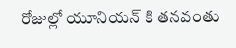రోజుల్లో యూనియన్ కి తనవంతు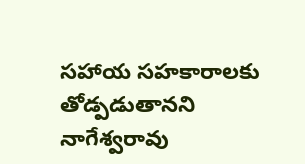సహాయ సహకారాలకు తోడ్పడుతానని నాగేశ్వరావు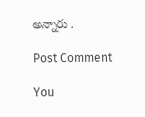అన్నారు .

Post Comment

You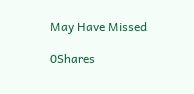May Have Missed

0Shares